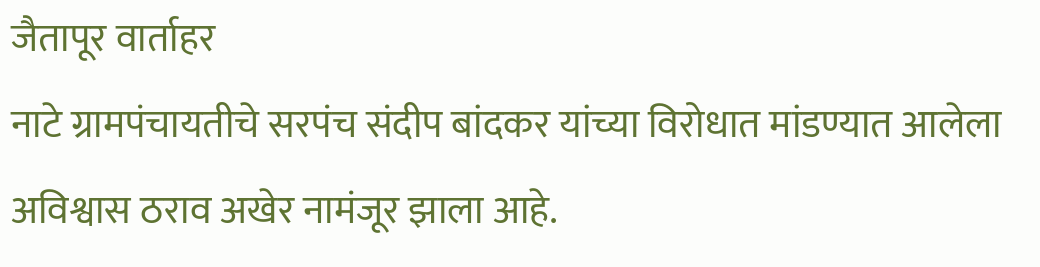जैतापूर वार्ताहर
नाटे ग्रामपंचायतीचे सरपंच संदीप बांदकर यांच्या विरोधात मांडण्यात आलेला अविश्वास ठराव अखेर नामंजूर झाला आहे.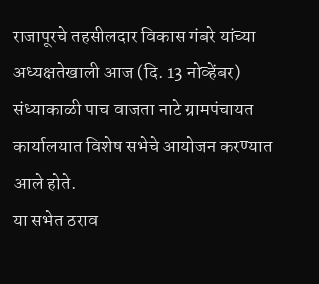राजापूरचे तहसीलदार विकास गंबरे यांच्या अध्यक्षतेखाली आज (दि. 13 नोव्हेंबर) संध्याकाळी पाच वाजता नाटे ग्रामपंचायत कार्यालयात विशेष सभेचे आयोजन करण्यात आले होते.
या सभेत ठराव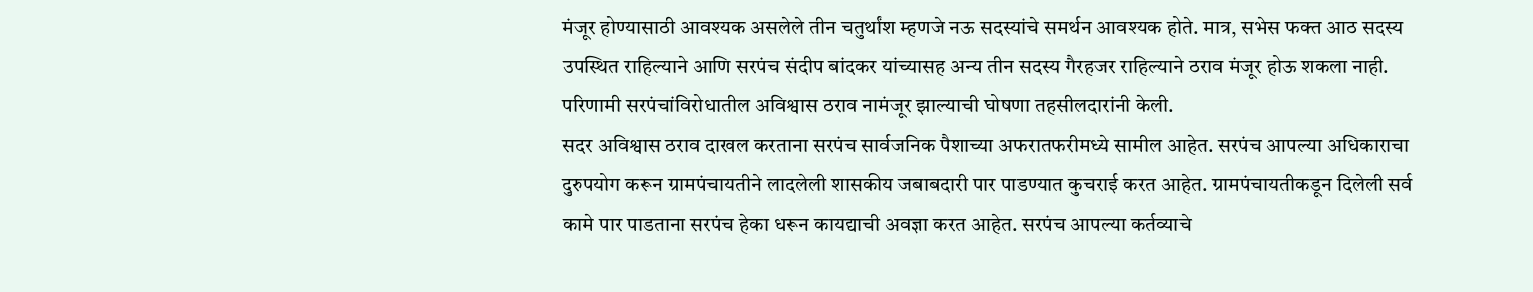मंजूर होण्यासाठी आवश्यक असलेले तीन चतुर्थांश म्हणजे नऊ सदस्यांचे समर्थन आवश्यक होते. मात्र, सभेस फक्त आठ सदस्य उपस्थित राहिल्याने आणि सरपंच संदीप बांदकर यांच्यासह अन्य तीन सदस्य गैरहजर राहिल्याने ठराव मंजूर होऊ शकला नाही. परिणामी सरपंचांविरोधातील अविश्वास ठराव नामंजूर झाल्याची घोषणा तहसीलदारांनी केली.
सदर अविश्वास ठराव दाखल करताना सरपंच सार्वजनिक पैशाच्या अफरातफरीमध्ये सामील आहेत. सरपंच आपल्या अधिकाराचा दुरुपयोग करून ग्रामपंचायतीने लादलेली शासकीय जबाबदारी पार पाडण्यात कुचराई करत आहेत. ग्रामपंचायतीकडून दिलेली सर्व कामे पार पाडताना सरपंच हेका धरून कायद्याची अवज्ञा करत आहेत. सरपंच आपल्या कर्तव्याचे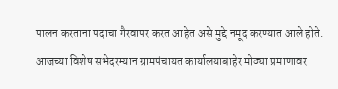पालन करताना पदाचा गैरवापर करत आहेत असे मुद्दे नमूद करण्यात आले होते.
आजच्या विशेष सभेदरम्यान ग्रामपंचायत कार्यालयाबाहेर मोठ्या प्रमाणावर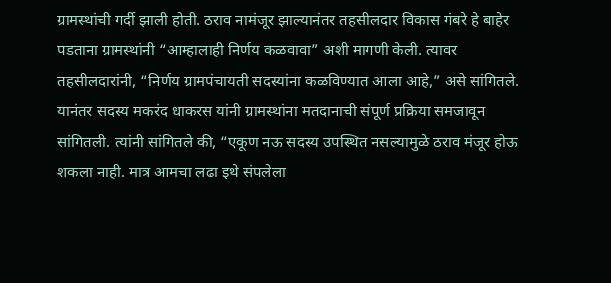ग्रामस्थांची गर्दी झाली होती. ठराव नामंजूर झाल्यानंतर तहसीलदार विकास गंबरे हे बाहेर पडताना ग्रामस्थांनी “आम्हालाही निर्णय कळवावा” अशी मागणी केली. त्यावर तहसीलदारांनी, “निर्णय ग्रामपंचायती सदस्यांना कळविण्यात आला आहे,” असे सांगितले.
यानंतर सदस्य मकरंद धाकरस यांनी ग्रामस्थांना मतदानाची संपूर्ण प्रक्रिया समजावून सांगितली. त्यांनी सांगितले की, “एकूण नऊ सदस्य उपस्थित नसल्यामुळे ठराव मंजूर होऊ शकला नाही. मात्र आमचा लढा इथे संपलेला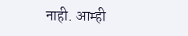नाही. आम्ही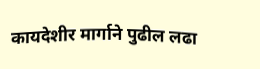कायदेशीर मार्गाने पुढील लढा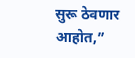सुरू ठेवणार आहोत,”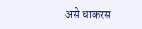असे धाकरस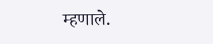म्हणाले.